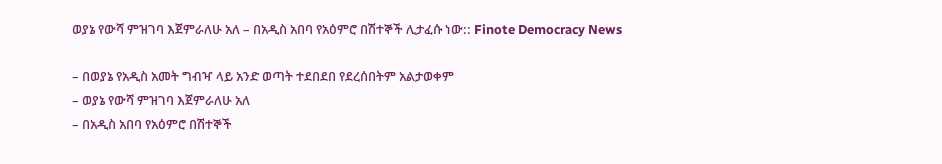ወያኔ የውሻ ምዝገባ እጀምራለሁ አለ – በአዲስ አበባ የአዕምሮ በሽተኞች ሊታፈሱ ነው:: Finote Democracy News

– በወያኔ የአዲስ አመት ግብዣ ላይ አንድ ወጣት ተደበደበ የደረሰበትም አልታወቀም
– ወያኔ የውሻ ምዝገባ እጀምራለሁ አለ
– በአዲስ አበባ የአዕምሮ በሽተኞች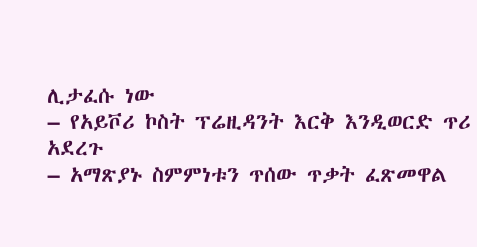ሊታፈሱ ነው
– የአይቮሪ ኮስት ፕሬዚዳንት እርቅ እንዲወርድ ጥሪ አደረጉ
– አማጽያኑ ስምምነቱን ጥሰው ጥቃት ፈጽመዋል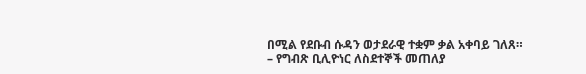በሚል የደቡብ ሱዳን ወታደራዊ ተቋም ቃል አቀባይ ገለጸ።
– የግብጽ ቢሊዮነር ለስደተኞች መጠለያ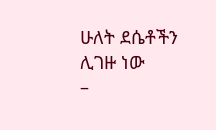ሁለት ደሴቶችን ሊገዙ ነው
–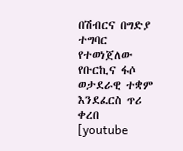በሽብርና በግድያ ተግባር የተወነጀለው የቡርኪና ፋሶ ወታደራዊ ተቋም እንደፈርስ ጥሪ ቀረበ
[youtube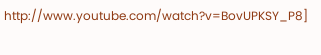http://www.youtube.com/watch?v=BovUPKSY_P8]